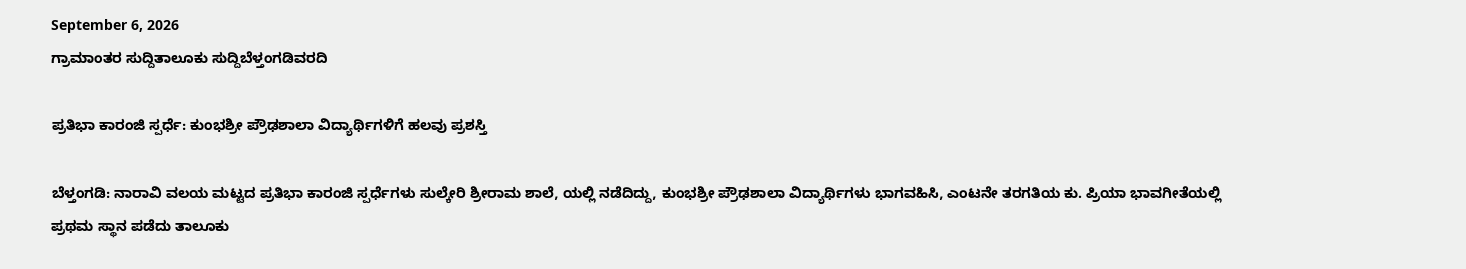September 6, 2026
ಗ್ರಾಮಾಂತರ ಸುದ್ದಿತಾಲೂಕು ಸುದ್ದಿಬೆಳ್ತಂಗಡಿವರದಿ

ಪ್ರತಿಭಾ ಕಾರಂಜಿ ಸ್ಪರ್ಧೆ: ಕುಂಭಶ್ರೀ ಪ್ರೌಢಶಾಲಾ ವಿದ್ಯಾರ್ಥಿಗಳಿಗೆ ಹಲವು ಪ್ರಶಸ್ತಿ

ಬೆಳ್ತಂಗಡಿ: ನಾರಾವಿ ವಲಯ ಮಟ್ಟದ ಪ್ರತಿಭಾ ಕಾರಂಜಿ ಸ್ಪರ್ಧೆಗಳು ಸುಲ್ಕೇರಿ ಶ್ರೀರಾಮ ಶಾಲೆ, ಯಲ್ಲಿ ನಡೆದಿದ್ದು, ಕುಂಭಶ್ರೀ ಪ್ರೌಢಶಾಲಾ ವಿದ್ಯಾರ್ಥಿಗಳು ಭಾಗವಹಿಸಿ, ಎಂಟನೇ ತರಗತಿಯ ಕು. ಪ್ರಿಯಾ ಭಾವಗೀತೆಯಲ್ಲಿ ಪ್ರಥಮ ಸ್ಥಾನ ಪಡೆದು ತಾಲೂಕು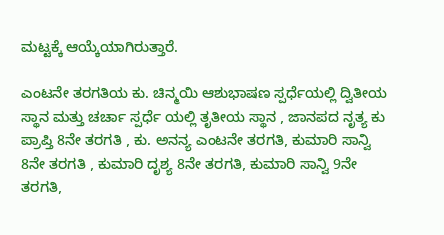ಮಟ್ಟಕ್ಕೆ ಆಯ್ಕೆಯಾಗಿರುತ್ತಾರೆ.

ಎಂಟನೇ ತರಗತಿಯ ಕು. ಚಿನ್ಮಯಿ ಆಶುಭಾಷಣ ಸ್ಪರ್ಧೆಯಲ್ಲಿ ದ್ವಿತೀಯ ಸ್ಥಾನ ಮತ್ತು ಚರ್ಚಾ ಸ್ಪರ್ಧೆ ಯಲ್ಲಿ ತೃತೀಯ ಸ್ಥಾನ , ಜಾನಪದ ನೃತ್ಯ ಕು ಪ್ರಾಪ್ತಿ 8ನೇ ತರಗತಿ , ಕು. ಅನನ್ಯ ಎಂಟನೇ ತರಗತಿ, ಕುಮಾರಿ ಸಾನ್ವಿ 8ನೇ ತರಗತಿ , ಕುಮಾರಿ ದೃಶ್ಯ 8ನೇ ತರಗತಿ, ಕುಮಾರಿ ಸಾನ್ವಿ 9ನೇ ತರಗತಿ,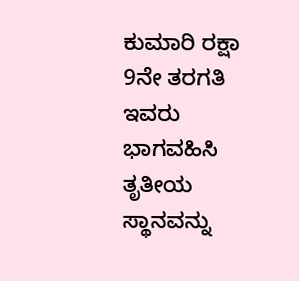ಕುಮಾರಿ ರಕ್ಷಾ 9ನೇ ತರಗತಿ ಇವರು ಭಾಗವಹಿಸಿ ತೃತೀಯ ಸ್ಥಾನವನ್ನು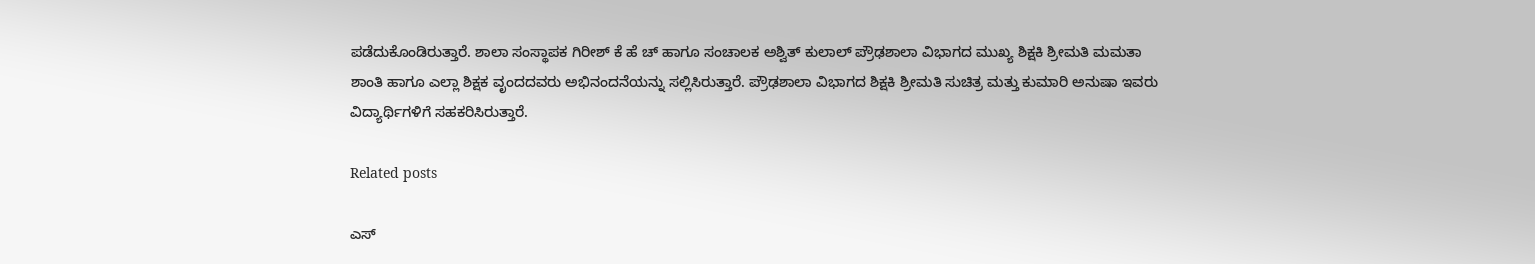ಪಡೆದುಕೊಂಡಿರುತ್ತಾರೆ. ಶಾಲಾ ಸಂಸ್ಥಾಪಕ ಗಿರೀಶ್ ಕೆ ಹೆ ಚ್ ಹಾಗೂ ಸಂಚಾಲಕ ಅಶ್ವಿತ್ ಕುಲಾಲ್ ಪ್ರೌಢಶಾಲಾ ವಿಭಾಗದ ಮುಖ್ಯ ಶಿಕ್ಷಕಿ ಶ್ರೀಮತಿ ಮಮತಾ ಶಾಂತಿ ಹಾಗೂ ಎಲ್ಲಾ ಶಿಕ್ಷಕ ವೃಂದದವರು ಅಭಿನಂದನೆಯನ್ನು ಸಲ್ಲಿಸಿರುತ್ತಾರೆ. ಪ್ರೌಢಶಾಲಾ ವಿಭಾಗದ ಶಿಕ್ಷಕಿ ಶ್ರೀಮತಿ ಸುಚಿತ್ರ ಮತ್ತು ಕುಮಾರಿ ಅನುಷಾ ಇವರು ವಿದ್ಯಾರ್ಥಿಗಳಿಗೆ ಸಹಕರಿಸಿರುತ್ತಾರೆ.

Related posts

ಎಸ್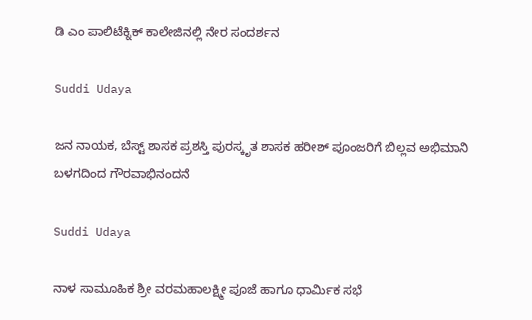ಡಿ ಎಂ ಪಾಲಿಟೆಕ್ನಿಕ್ ಕಾಲೇಜಿನಲ್ಲಿ ನೇರ ಸಂದರ್ಶನ

Suddi Udaya

ಜನ ನಾಯಕ, ಬೆಸ್ಟ್ ಶಾಸಕ ಪ್ರಶಸ್ತಿ ಪುರಸ್ಕೃತ ಶಾಸಕ ಹರೀಶ್ ಪೂಂಜರಿಗೆ ಬಿಲ್ಲವ ಅಭಿಮಾನಿ ಬಳಗದಿಂದ ಗೌರವಾಭಿನಂದನೆ

Suddi Udaya

ನಾಳ ಸಾಮೂಹಿಕ ಶ್ರೀ ವರಮಹಾಲಕ್ಷ್ಮೀ ಪೂಜೆ ಹಾಗೂ ಧಾರ್ಮಿಕ ಸಭೆ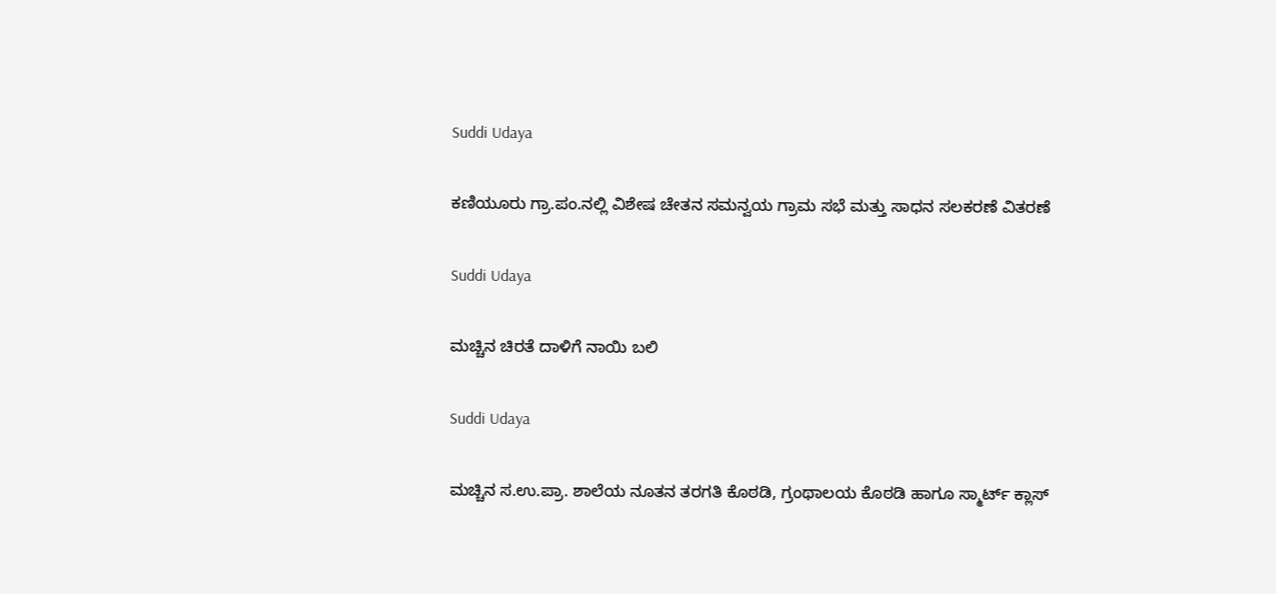Suddi Udaya

ಕಣಿಯೂರು ಗ್ರಾ.ಪಂ.ನಲ್ಲಿ ವಿಶೇಷ ಚೇತನ ಸಮನ್ವಯ ಗ್ರಾಮ ಸಭೆ ಮತ್ತು ಸಾಧನ ಸಲಕರಣೆ ವಿತರಣೆ

Suddi Udaya

ಮಚ್ಚಿನ ಚಿರತೆ ದಾಳಿಗೆ ನಾಯಿ ಬಲಿ

Suddi Udaya

ಮಚ್ಚಿನ ಸ.ಉ.ಪ್ರಾ. ಶಾಲೆಯ ನೂತನ ತರಗತಿ ಕೊಠಡಿ, ಗ್ರಂಥಾಲಯ ಕೊಠಡಿ ಹಾಗೂ ಸ್ಮಾರ್ಟ್ ಕ್ಲಾಸ್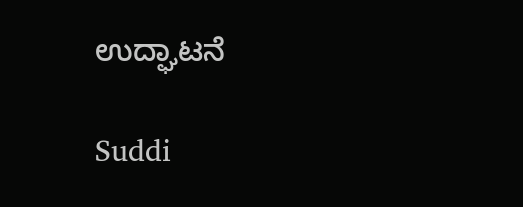ಉದ್ಘಾಟನೆ

Suddi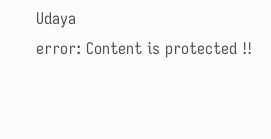Udaya
error: Content is protected !!